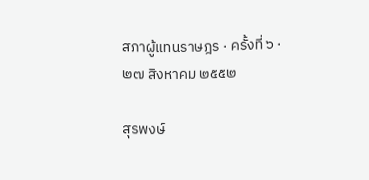สภาผู้แทนราษฎร · ครั้งที่ ๖ · ๒๗ สิงหาคม ๒๕๕๒

สุรพงษ์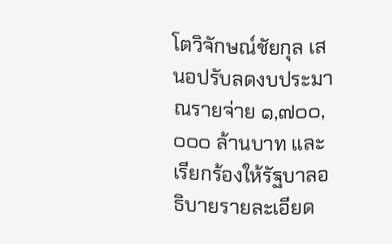โตวิจักษณ์ชัยกุล เสนอปรับลดงบประมาณรายจ่าย ๑,๗๐๐,๐๐๐ ล้านบาท และเรียกร้องให้รัฐบาลอธิบายรายละเอียด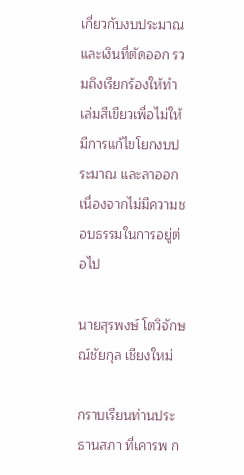เกี่ยวกับงบประมาณและเงินที่ตัดออก รวมถึงเรียกร้องให้ทำเล่มสีเขียวเพื่อไม่ให้มีการแก้ไขโยกงบประมาณ และลาออกเนื่องจากไม่มีความชอบธรรมในการอยู่ต่อไป

นายสุรพงษ์ โตวิจักษณ์ชัยกุล เชียงใหม่

กราบเรียนท่านประธานสภา ที่เคารพ ก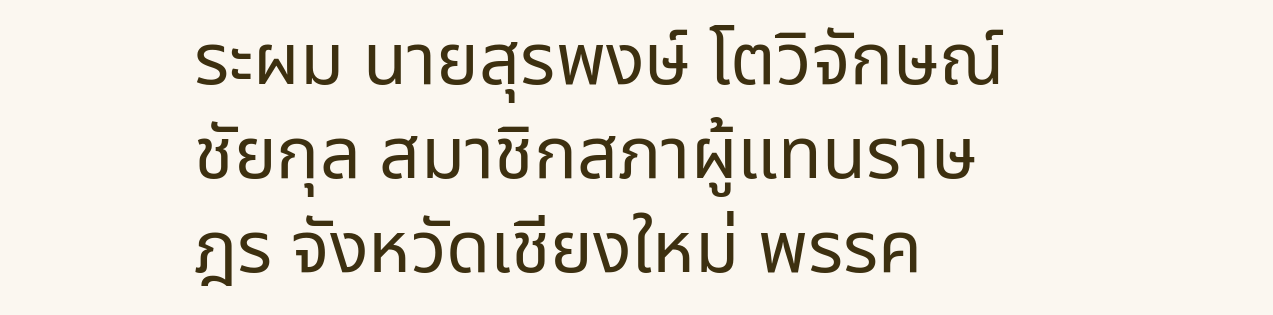ระผม นายสุรพงษ์ โตวิจักษณ์ชัยกุล สมาชิกสภาผู้แทนราษฎร จังหวัดเชียงใหม่ พรรค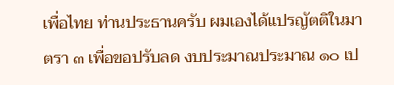เพื่อไทย ท่านประธานครับ ผมเองได้แปรญัตติในมาตรา ๓ เพื่อขอปรับลด งบประมาณประมาณ ๑๐ เป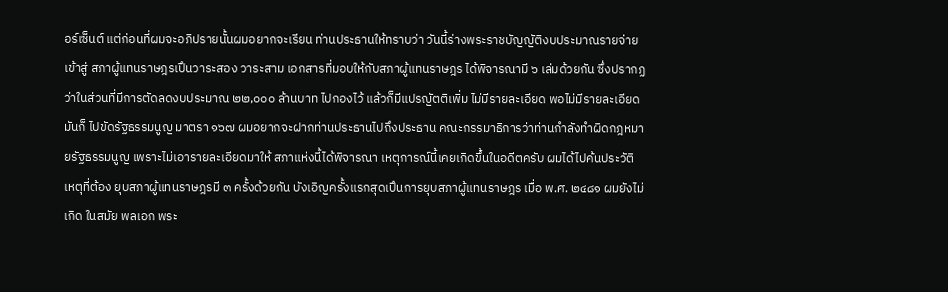อร์เซ็นต์ แต่ก่อนที่ผมจะอภิปรายนั้นผมอยากจะเรียน ท่านประธานให้ทราบว่า วันนี้ร่างพระราชบัญญัติงบประมาณรายจ่ายเข้าสู่ สภาผู้แทนราษฎรเปึนวาระสอง วาระสาม เอกสารที่มอบให้กับสภาผู้แทนราษฎร ได้พิจารณามี ๖ เล่มด้วยกัน ซึ่งปรากฏว่าในส่วนที่มีการตัดลดงบประมาณ ๒๒,๐๐๐ ล้านบาท ไปกองไว้ แล้วก็มีแปรญัตติเพิ่ม ไม่มีรายละเอียด พอไม่มีรายละเอียดมันก็ ไปขัดรัฐธรรมนูญ มาตรา ๑๖๗ ผมอยากจะฝากท่านประธานไปถึงประธาน คณะกรรมาธิการว่าท่านกําลังทําผิดกฎหมายรัฐธรรมนูญ เพราะไม่เอารายละเอียดมาให้ สภาแห่งนี้ได้พิจารณา เหตุการณ์นี้เคยเกิดขึ้นในอดีตครับ ผมได้ไปค้นประวัติ เหตุที่ต้อง ยุบสภาผู้แทนราษฎรมี ๓ ครั้งด้วยกัน บังเอิญครั้งแรกสุดเปึนการยุบสภาผู้แทนราษฎร เมื่อ พ.ศ. ๒๔๘๑ ผมยังไม่เกิด ในสมัย พลเอก พระ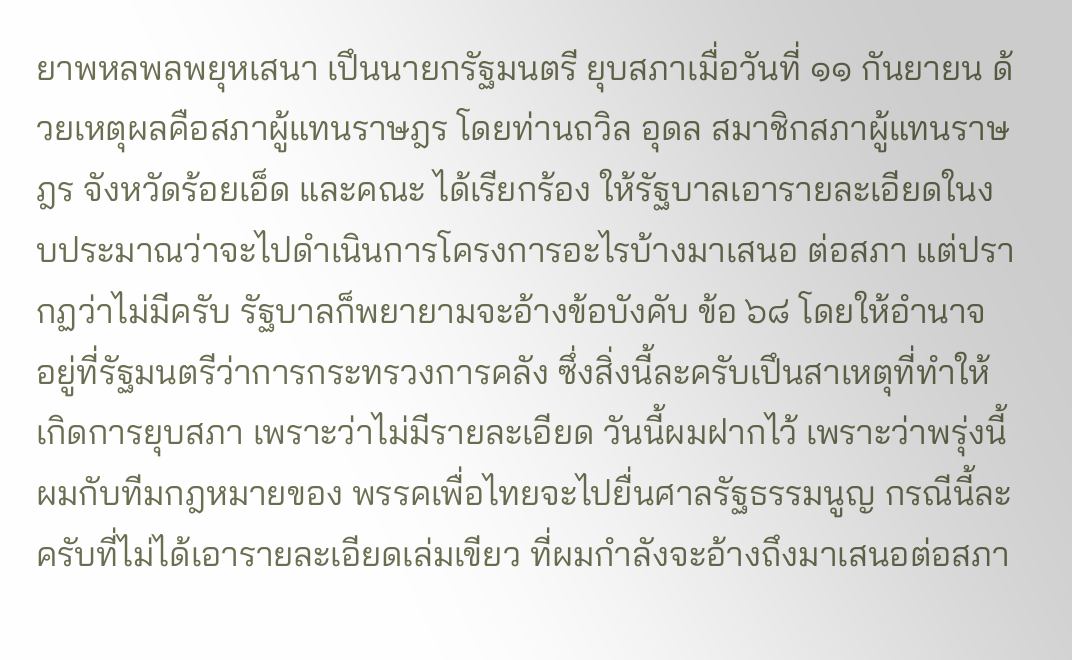ยาพหลพลพยุหเสนา เปึนนายกรัฐมนตรี ยุบสภาเมื่อวันที่ ๑๑ กันยายน ด้วยเหตุผลคือสภาผู้แทนราษฎร โดยท่านถวิล อุดล สมาชิกสภาผู้แทนราษฎร จังหวัดร้อยเอ็ด และคณะ ได้เรียกร้อง ให้รัฐบาลเอารายละเอียดในงบประมาณว่าจะไปดําเนินการโครงการอะไรบ้างมาเสนอ ต่อสภา แต่ปรากฏว่าไม่มีครับ รัฐบาลก็พยายามจะอ้างข้อบังคับ ข้อ ๖๘ โดยให้อํานาจ อยู่ที่รัฐมนตรีว่าการกระทรวงการคลัง ซึ่งสิ่งนี้ละครับเปึนสาเหตุที่ทําให้เกิดการยุบสภา เพราะว่าไม่มีรายละเอียด วันนี้ผมฝากไว้ เพราะว่าพรุ่งนี้ผมกับทีมกฎหมายของ พรรคเพื่อไทยจะไปยื่นศาลรัฐธรรมนูญ กรณีนี้ละครับที่ไม่ได้เอารายละเอียดเล่มเขียว ที่ผมกําลังจะอ้างถึงมาเสนอต่อสภา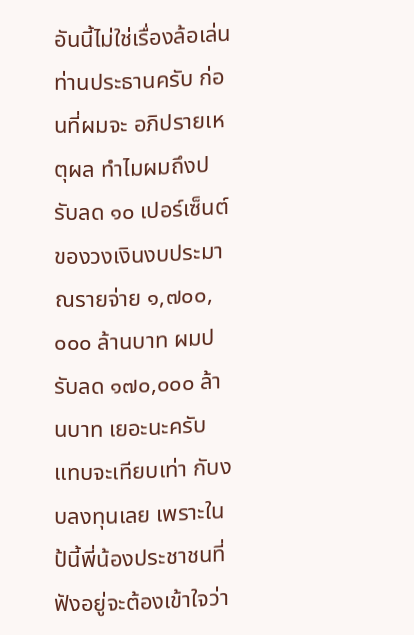อันนี้ไม่ใช่เรื่องล้อเล่น ท่านประธานครับ ก่อนที่ผมจะ อภิปรายเหตุผล ทําไมผมถึงปรับลด ๑๐ เปอร์เซ็นต์ของวงเงินงบประมาณรายจ่าย ๑,๗๐๐,๐๐๐ ล้านบาท ผมปรับลด ๑๗๐,๐๐๐ ล้านบาท เยอะนะครับ แทบจะเทียบเท่า กับงบลงทุนเลย เพราะในป้นี้พี่น้องประชาชนที่ฟังอยู่จะต้องเข้าใจว่า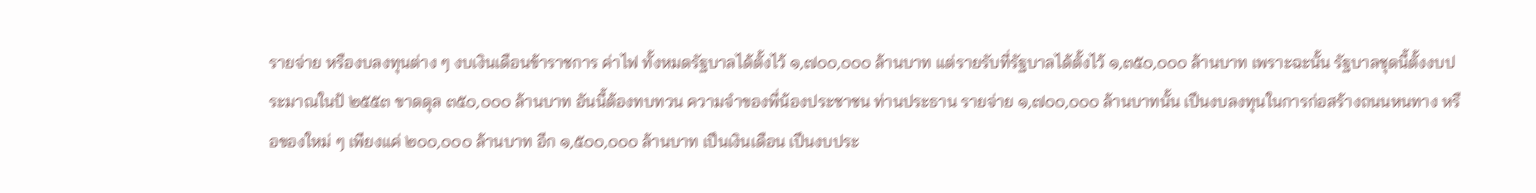รายจ่าย หรืองบลงทุนต่าง ๆ งบเงินเดือนข้าราชการ ค่าไฟ ทั้งหมดรัฐบาลได้ตั้งไว้ ๑,๗๐๐,๐๐๐ ล้านบาท แต่รายรับที่รัฐบาลได้ตั้งไว้ ๑,๓๕๐,๐๐๐ ล้านบาท เพราะฉะนั้น รัฐบาลชุดนี้ตั้งงบประมาณในป้ ๒๕๕๓ ขาดดุล ๓๕๐,๐๐๐ ล้านบาท อันนี้ต้องทบทวน ความจําของพี่น้องประชาชน ท่านประธาน รายจ่าย ๑,๗๐๐,๐๐๐ ล้านบาทนั้น เปึนงบลงทุนในการก่อสร้างถนนหนทาง หรือของใหม่ ๆ เพียงแค่ ๒๐๐,๐๐๐ ล้านบาท อีก ๑,๕๐๐,๐๐๐ ล้านบาท เปึนเงินเดือน เปึนงบประ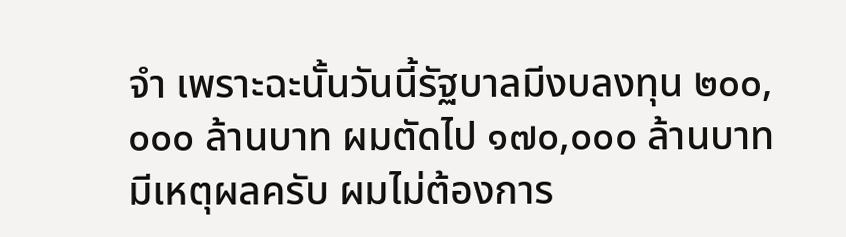จํา เพราะฉะนั้นวันนี้รัฐบาลมีงบลงทุน ๒๐๐,๐๐๐ ล้านบาท ผมตัดไป ๑๗๐,๐๐๐ ล้านบาท มีเหตุผลครับ ผมไม่ต้องการ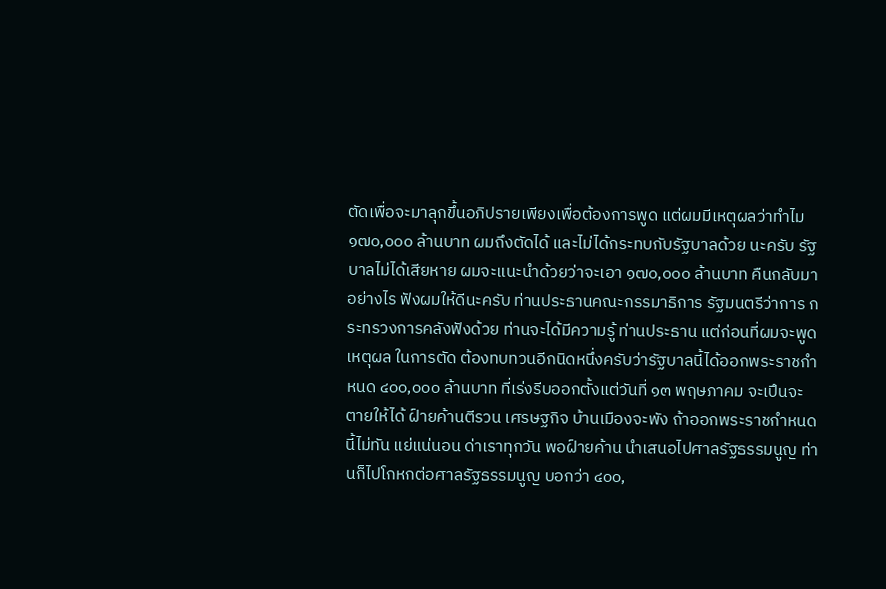ตัดเพื่อจะมาลุกขึ้นอภิปรายเพียงเพื่อต้องการพูด แต่ผมมีเหตุผลว่าทําไม ๑๗๐,๐๐๐ ล้านบาท ผมถึงตัดได้ และไม่ได้กระทบกับรัฐบาลด้วย นะครับ รัฐบาลไม่ได้เสียหาย ผมจะแนะนําด้วยว่าจะเอา ๑๗๐,๐๐๐ ล้านบาท คืนกลับมาอย่างไร ฟังผมให้ดีนะครับ ท่านประธานคณะกรรมาธิการ รัฐมนตรีว่าการ กระทรวงการคลังฟังด้วย ท่านจะได้มีความรู้ ท่านประธาน แต่ก่อนที่ผมจะพูดเหตุผล ในการตัด ต้องทบทวนอีกนิดหนึ่งครับว่ารัฐบาลนี้ได้ออกพระราชกําหนด ๔๐๐,๐๐๐ ล้านบาท ที่เร่งรีบออกตั้งแต่วันที่ ๑๓ พฤษภาคม จะเปึนจะตายให้ได้ ฝ์ายค้านตีรวน เศรษฐกิจ บ้านเมืองจะพัง ถ้าออกพระราชกําหนดนี้ไม่ทัน แย่แน่นอน ด่าเราทุกวัน พอฝ์ายค้าน นําเสนอไปศาลรัฐธรรมนูญ ท่านก็ไปโกหกต่อศาลรัฐธรรมนูญ บอกว่า ๔๐๐,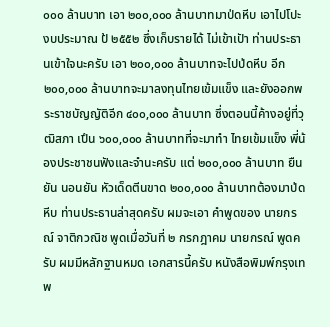๐๐๐ ล้านบาท เอา ๒๐๐,๐๐๐ ล้านบาทมาป่ดหีบ เอาไปโปะงบประมาณ ป้ ๒๕๕๒ ซึ่งเก็บรายได้ ไม่เข้าเปัา ท่านประธานเข้าใจนะครับ เอา ๒๐๐,๐๐๐ ล้านบาทจะไปป่ดหีบ อีก ๒๐๐,๐๐๐ ล้านบาทจะมาลงทุนไทยเข้มแข็ง และยังออกพระราชบัญญัติอีก ๔๐๐,๐๐๐ ล้านบาท ซึ่งตอนนี้ค้างอยู่ที่วุฒิสภา เปึน ๖๐๐,๐๐๐ ล้านบาทที่จะมาทํา ไทยเข้มแข็ง พี่น้องประชาชนฟังและจํานะครับ แต่ ๒๐๐,๐๐๐ ล้านบาท ยืนยัน นอนยัน หัวเด็ดตีนขาด ๒๐๐,๐๐๐ ล้านบาทต้องมาป่ดหีบ ท่านประธานล่าสุดครับ ผมจะเอา คําพูดของ นายกรณ์ จาติกวณิช พูดเมื่อวันที่ ๒ กรกฎาคม นายกรณ์ พูดครับ ผมมีหลักฐานหมด เอกสารนี้ครับ หนังสือพิมพ์กรุงเทพ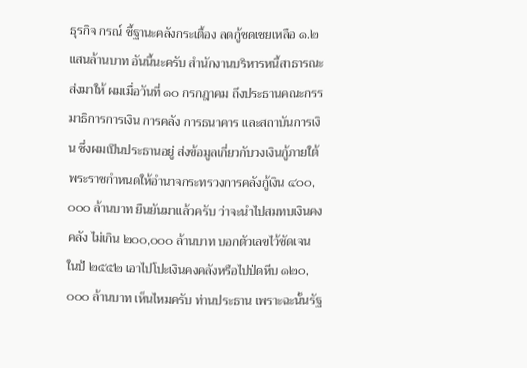ธุรกิจ กรณ์ ชี้ฐานะคลังกระเตื้อง ลดกู้ชดเชยเหลือ ๑.๒ แสนล้านบาท อันนี้นะครับ สํานักงานบริหารหนี้สาธารณะส่งมาให้ ผมเมื่อวันที่ ๑๐ กรกฎาคม ถึงประธานคณะกรรมาธิการการเงิน การคลัง การธนาคาร และสถาบันการเงิน ซึ่งผมเปึนประธานอยู่ ส่งข้อมูลเกี่ยวกับวงเงินกู้ภายใต้ พระราชกําหนดให้อํานาจกระทรวงการคลังกู้เงิน ๔๐๐,๐๐๐ ล้านบาท ยืนยันมาแล้วครับ ว่าจะนําไปสมทบเงินคงคลัง ไม่เกิน ๒๐๐,๐๐๐ ล้านบาท บอกตัวเลขไว้ชัดเจน ในป้ ๒๕๕๒ เอาไปโปะเงินคงคลังหรือไปป่ดหีบ ๑๒๐,๐๐๐ ล้านบาท เห็นไหมครับ ท่านประธาน เพราะฉะนั้นรัฐ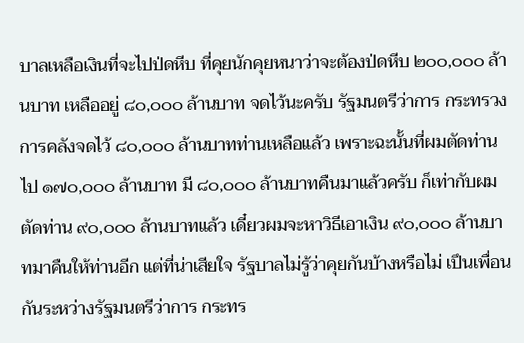บาลเหลือเงินที่จะไปป่ดหีบ ที่คุยนักคุยหนาว่าจะต้องป่ดหีบ ๒๐๐,๐๐๐ ล้านบาท เหลืออยู่ ๘๐,๐๐๐ ล้านบาท จดไว้นะครับ รัฐมนตรีว่าการ กระทรวงการคลังจดไว้ ๘๐,๐๐๐ ล้านบาทท่านเหลือแล้ว เพราะฉะนั้นที่ผมตัดท่านไป ๑๗๐,๐๐๐ ล้านบาท มี ๘๐,๐๐๐ ล้านบาทคืนมาแล้วครับ ก็เท่ากับผมตัดท่าน ๙๐,๐๐๐ ล้านบาทแล้ว เดี๋ยวผมจะหาวิธีเอาเงิน ๙๐,๐๐๐ ล้านบาทมาคืนให้ท่านอีก แต่ที่น่าเสียใจ รัฐบาลไม่รู้ว่าคุยกันบ้างหรือไม่ เปึนเพื่อนกันระหว่างรัฐมนตรีว่าการ กระทร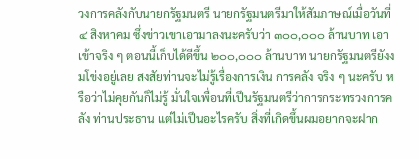วงการคลังกับนายกรัฐมนตรี นายกรัฐมนตรีมาให้สัมภาษณ์เมื่อวันที่ ๔ สิงหาคม ซึ่งข่าวเขาเอามาลงนะครับว่า ๓๐๐,๐๐๐ ล้านบาท เอาเข้าจริง ๆ ตอนนี้เก็บได้ดีขึ้น ๒๐๐,๐๐๐ ล้านบาท นายกรัฐมนตรียังงมโข่งอยู่เลย สงสัยท่านจะไม่รู้เรื่องการเงิน การคลัง จริง ๆ นะครับ หรือว่าไม่คุยกันก็ไม่รู้ มั่นใจเพื่อนที่เปึนรัฐมนตรีว่าการกระทรวงการคลัง ท่านประธาน แต่ไม่เปึนอะไรครับ สิ่งที่เกิดขึ้นผมอยากจะฝาก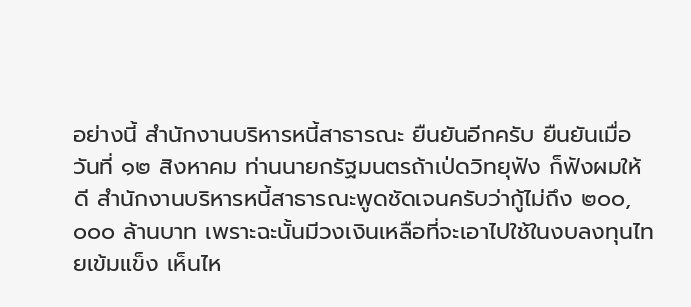อย่างนี้ สํานักงานบริหารหนี้สาธารณะ ยืนยันอีกครับ ยืนยันเมื่อวันที่ ๑๒ สิงหาคม ท่านนายกรัฐมนตรถ้าเป่ดวิทยุฟัง ก็ฟังผมให้ดี สํานักงานบริหารหนี้สาธารณะพูดชัดเจนครับว่ากู้ไม่ถึง ๒๐๐,๐๐๐ ล้านบาท เพราะฉะนั้นมีวงเงินเหลือที่จะเอาไปใช้ในงบลงทุนไทยเข้มแข็ง เห็นไห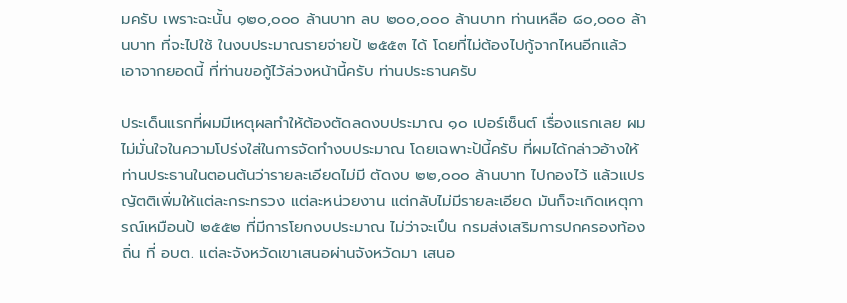มครับ เพราะฉะนั้น ๑๒๐,๐๐๐ ล้านบาท ลบ ๒๐๐,๐๐๐ ล้านบาท ท่านเหลือ ๘๐,๐๐๐ ล้านบาท ที่จะไปใช้ ในงบประมาณรายจ่ายป้ ๒๕๕๓ ได้ โดยที่ไม่ต้องไปกู้จากไหนอีกแล้ว เอาจากยอดนี้ ที่ท่านขอกู้ไว้ล่วงหน้านี้ครับ ท่านประธานครับ

ประเด็นแรกที่ผมมีเหตุผลทําให้ต้องตัดลดงบประมาณ ๑๐ เปอร์เซ็นต์ เรื่องแรกเลย ผมไม่มั่นใจในความโปร่งใส่ในการจัดทํางบประมาณ โดยเฉพาะป้นี้ครับ ที่ผมได้กล่าวอ้างให้ท่านประธานในตอนต้นว่ารายละเอียดไม่มี ตัดงบ ๒๒,๐๐๐ ล้านบาท ไปกองไว้ แล้วแปรญัตติเพิ่มให้แต่ละกระทรวง แต่ละหน่วยงาน แต่กลับไม่มีรายละเอียด มันก็จะเกิดเหตุการณ์เหมือนป้ ๒๕๕๒ ที่มีการโยกงบประมาณ ไม่ว่าจะเปึน กรมส่งเสริมการปกครองท้องถิ่น ที่ อบต. แต่ละจังหวัดเขาเสนอผ่านจังหวัดมา เสนอ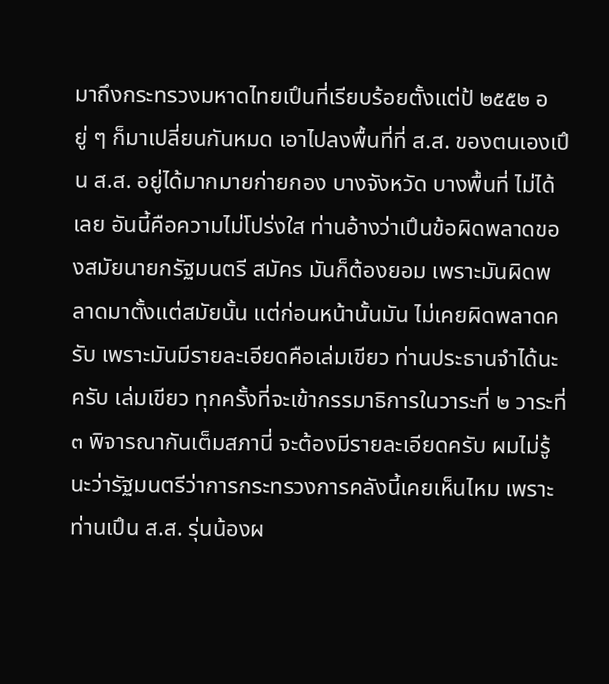มาถึงกระทรวงมหาดไทยเปึนที่เรียบร้อยตั้งแต่ป้ ๒๕๕๒ อยู่ ๆ ก็มาเปลี่ยนกันหมด เอาไปลงพื้นที่ที่ ส.ส. ของตนเองเปึน ส.ส. อยู่ได้มากมายก่ายกอง บางจังหวัด บางพื้นที่ ไม่ได้เลย อันนี้คือความไม่โปร่งใส ท่านอ้างว่าเปึนข้อผิดพลาดของสมัยนายกรัฐมนตรี สมัคร มันก็ต้องยอม เพราะมันผิดพลาดมาตั้งแต่สมัยนั้น แต่ก่อนหน้านั้นมัน ไม่เคยผิดพลาดครับ เพราะมันมีรายละเอียดคือเล่มเขียว ท่านประธานจําได้นะครับ เล่มเขียว ทุกครั้งที่จะเข้ากรรมาธิการในวาระที่ ๒ วาระที่ ๓ พิจารณากันเต็มสภานี่ จะต้องมีรายละเอียดครับ ผมไม่รู้นะว่ารัฐมนตรีว่าการกระทรวงการคลังนี้เคยเห็นไหม เพราะท่านเปึน ส.ส. รุ่นน้องผ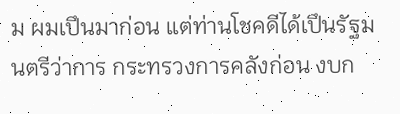ม ผมเปึนมาก่อน แต่ท่านโชคดีได้เปึนรัฐมนตรีว่าการ กระทรวงการคลังก่อน งบก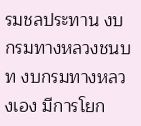รมชลประทาน งบกรมทางหลวงชนบท งบกรมทางหลวงเอง มีการโยก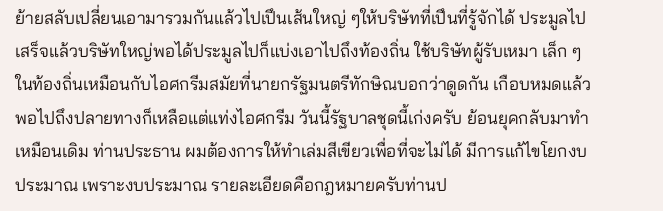ย้ายสลับเปลี่ยนเอามารวมกันแล้วไปเปึนเส้นใหญ่ ๆให้บริษัทที่เปึนที่รู้จักได้ ประมูลไป เสร็จแล้วบริษัทใหญ่พอได้ประมูลไปก็แบ่งเอาไปถึงท้องถิ่น ใช้บริษัทผู้รับเหมา เล็ก ๆ ในท้องถิ่นเหมือนกับไอศกรีมสมัยที่นายกรัฐมนตรีทักษิณบอกว่าดูดกัน เกือบหมดแล้ว พอไปถึงปลายทางก็เหลือแต่แท่งไอศกรีม วันนี้รัฐบาลชุดนี้เก่งครับ ย้อนยุคกลับมาทําเหมือนเดิม ท่านประธาน ผมต้องการให้ทําเล่มสีเขียวเพื่อที่จะไม่ได้ มีการแก้ไขโยกงบประมาณ เพราะงบประมาณ รายละเอียดคือกฎหมายครับท่านป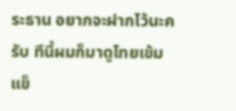ระธาน อยากจะฝากไว้นะครับ ทีนี้ผมก็มาดูไทยเข้มแข็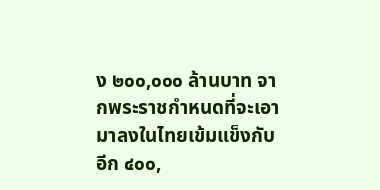ง ๒๐๐,๐๐๐ ล้านบาท จากพระราชกําหนดที่จะเอามาลงในไทยเข้มแข็งกับอีก ๔๐๐,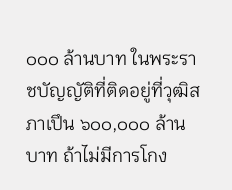๐๐๐ ล้านบาท ในพระราชบัญญัติที่ติดอยู่ที่วุฒิสภาเปึน ๖๐๐,๐๐๐ ล้านบาท ถ้าไม่มีการโกง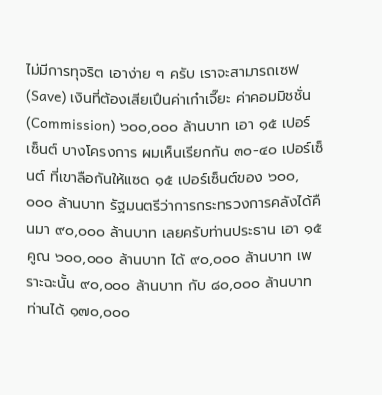ไม่มีการทุจริต เอาง่าย ๆ ครับ เราจะสามารถเซฟ (Save) เงินที่ต้องเสียเปึนค่าเก๋าเจี๊ยะ ค่าคอมมิชชั่น (Commission) ๖๐๐,๐๐๐ ล้านบาท เอา ๑๕ เปอร์เซ็นต์ บางโครงการ ผมเห็นเรียกกัน ๓๐-๔๐ เปอร์เซ็นต์ ที่เขาลือกันให้แซด ๑๕ เปอร์เซ็นต์ของ ๖๐๐,๐๐๐ ล้านบาท รัฐมนตรีว่าการกระทรวงการคลังได้คืนมา ๙๐,๐๐๐ ล้านบาท เลยครับท่านประธาน เอา ๑๕ คูณ ๖๐๐,๐๐๐ ล้านบาท ได้ ๙๐,๐๐๐ ล้านบาท เพราะฉะนั้น ๙๐,๐๐๐ ล้านบาท กับ ๘๐,๐๐๐ ล้านบาท ท่านได้ ๑๗๐,๐๐๐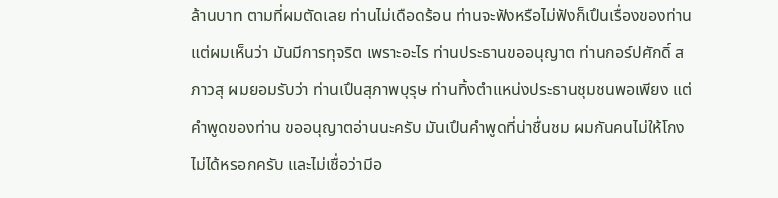ล้านบาท ตามที่ผมตัดเลย ท่านไม่เดือดร้อน ท่านจะฟังหรือไม่ฟังก็เปึนเรื่องของท่าน แต่ผมเห็นว่า มันมีการทุจริต เพราะอะไร ท่านประธานขออนุญาต ท่านกอร์ปศักดิ์ สภาวสุ ผมยอมรับว่า ท่านเปึนสุภาพบุรุษ ท่านทิ้งตําแหน่งประธานชุมชนพอเพียง แต่คําพูดของท่าน ขออนุญาตอ่านนะครับ มันเปึนคําพูดที่น่าชื่นชม ผมกันคนไม่ให้โกงไม่ได้หรอกครับ และไม่เชื่อว่ามีอ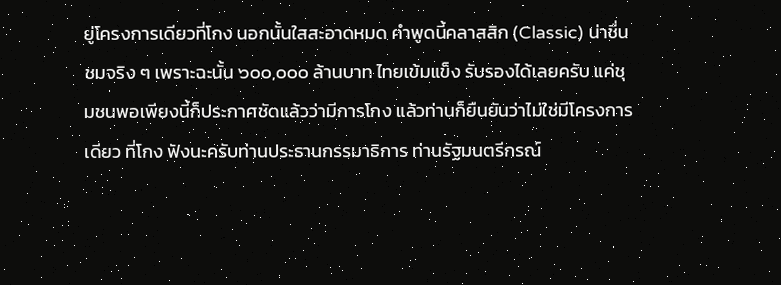ยู่โครงการเดียวที่โกง นอกนั้นใสสะอาดหมด คําพูดนี้คลาสสิก (Classic) น่าชื่นชมจริง ๆ เพราะฉะนั้น ๖๐๐,๐๐๐ ล้านบาท ไทยเข้มแข็ง รับรองได้เลยครับ แค่ชุมชนพอเพียงนี้ก็ประกาศชัดแล้วว่ามีการโกง แล้วท่านก็ยืนยันว่าไม่ใช่มีโครงการเดียว ที่โกง ฟังนะครับท่านประธานกรรมาธิการ ท่านรัฐมนตรีกรณ์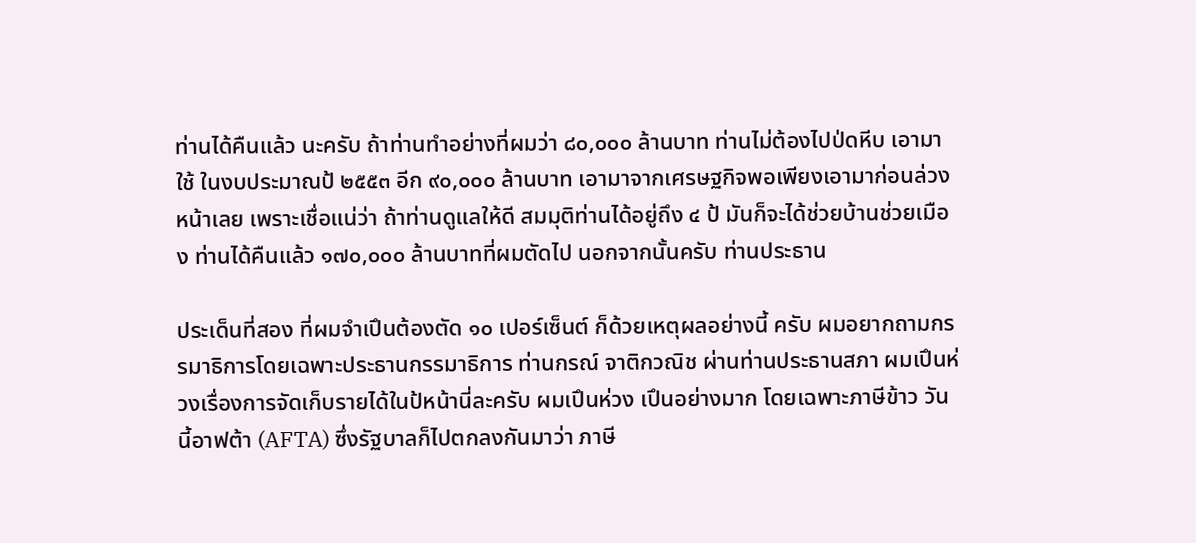ท่านได้คืนแล้ว นะครับ ถ้าท่านทําอย่างที่ผมว่า ๘๐,๐๐๐ ล้านบาท ท่านไม่ต้องไปป่ดหีบ เอามาใช้ ในงบประมาณป้ ๒๕๕๓ อีก ๙๐,๐๐๐ ล้านบาท เอามาจากเศรษฐกิจพอเพียงเอามาก่อนล่วงหน้าเลย เพราะเชื่อแน่ว่า ถ้าท่านดูแลให้ดี สมมุติท่านได้อยู่ถึง ๔ ป้ มันก็จะได้ช่วยบ้านช่วยเมือง ท่านได้คืนแล้ว ๑๗๐,๐๐๐ ล้านบาทที่ผมตัดไป นอกจากนั้นครับ ท่านประธาน

ประเด็นที่สอง ที่ผมจําเปึนต้องตัด ๑๐ เปอร์เซ็นต์ ก็ด้วยเหตุผลอย่างนี้ ครับ ผมอยากถามกรรมาธิการโดยเฉพาะประธานกรรมาธิการ ท่านกรณ์ จาติกวณิช ผ่านท่านประธานสภา ผมเปึนห่วงเรื่องการจัดเก็บรายได้ในป้หน้านี่ละครับ ผมเปึนห่วง เปึนอย่างมาก โดยเฉพาะภาษีข้าว วันนี้อาฟต้า (AFTA) ซึ่งรัฐบาลก็ไปตกลงกันมาว่า ภาษี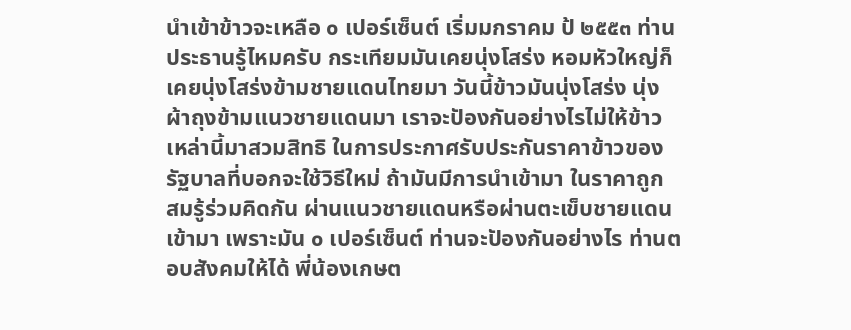นําเข้าข้าวจะเหลือ ๐ เปอร์เซ็นต์ เริ่มมกราคม ป้ ๒๕๕๓ ท่านประธานรู้ไหมครับ กระเทียมมันเคยนุ่งโสร่ง หอมหัวใหญ่ก็เคยนุ่งโสร่งข้ามชายแดนไทยมา วันนี้ข้าวมันนุ่งโสร่ง นุ่งผ้าถุงข้ามแนวชายแดนมา เราจะปัองกันอย่างไรไม่ให้ข้าวเหล่านี้มาสวมสิทธิ ในการประกาศรับประกันราคาข้าวของรัฐบาลที่บอกจะใช้วิธีใหม่ ถ้ามันมีการนําเข้ามา ในราคาถูก สมรู้ร่วมคิดกัน ผ่านแนวชายแดนหรือผ่านตะเข็บชายแดนเข้ามา เพราะมัน ๐ เปอร์เซ็นต์ ท่านจะปัองกันอย่างไร ท่านตอบสังคมให้ได้ พี่น้องเกษต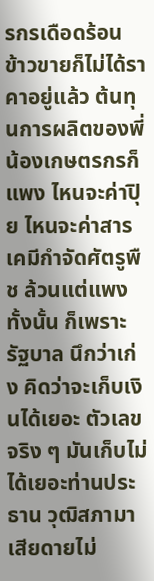รกรเดือดร้อน ข้าวขายก็ไม่ได้ราคาอยู่แล้ว ต้นทุนการผลิตของพี่น้องเกษตรกรก็แพง ไหนจะค่าปุิย ไหนจะค่าสารเคมีกําจัดศัตรูพืช ล้วนแต่แพงทั้งนั้น ก็เพราะรัฐบาล นึกว่าเก่ง คิดว่าจะเก็บเงินได้เยอะ ตัวเลขจริง ๆ มันเก็บไม่ได้เยอะท่านประธาน วุฒิสภามา เสียดายไม่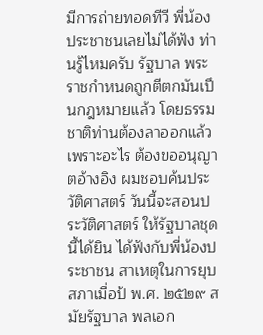มีการถ่ายทอดทีวี พี่น้องประชาชนเลยไม่ได้ฟัง ท่านรู้ไหมครับ รัฐบาล พระราชกําหนดถูกตีตกมันเปึนกฎหมายแล้ว โดยธรรมชาติท่านต้องลาออกแล้ว เพราะอะไร ต้องขออนุญาตอ้างอิง ผมชอบค้นประวัติศาสตร์ วันนี้จะสอนประวัติศาสตร์ ให้รัฐบาลชุดนี้ได้ยิน ได้ฟังกับพี่น้องประชาชน สาเหตุในการยุบสภาเมื่อป้ พ.ศ. ๒๕๒๙ สมัยรัฐบาล พลเอก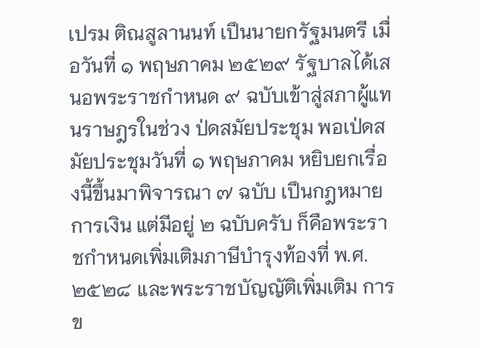เปรม ติณสูลานนท์ เปึนนายกรัฐมนตรี เมื่อวันที่ ๑ พฤษภาคม ๒๕๒๙ รัฐบาลได้เสนอพระราชกําหนด ๙ ฉบับเข้าสู่สภาผู้แทนราษฎรในช่วง ป่ดสมัยประชุม พอเป่ดสมัยประชุมวันที่ ๑ พฤษภาคม หยิบยกเรื่องนี้ขึ้นมาพิจารณา ๗ ฉบับ เปึนกฎหมายการเงิน แต่มีอยู่ ๒ ฉบับครับ ก็คือพระราชกําหนดเพิ่มเติมภาษีบํารุงท้องที่ พ.ศ. ๒๕๒๘ และพระราชบัญญัติเพิ่มเติม การข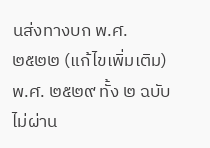นส่งทางบก พ.ศ. ๒๕๒๒ (แก้ไขเพิ่มเติม) พ.ศ. ๒๕๒๙ ทั้ง ๒ ฉบับไม่ผ่าน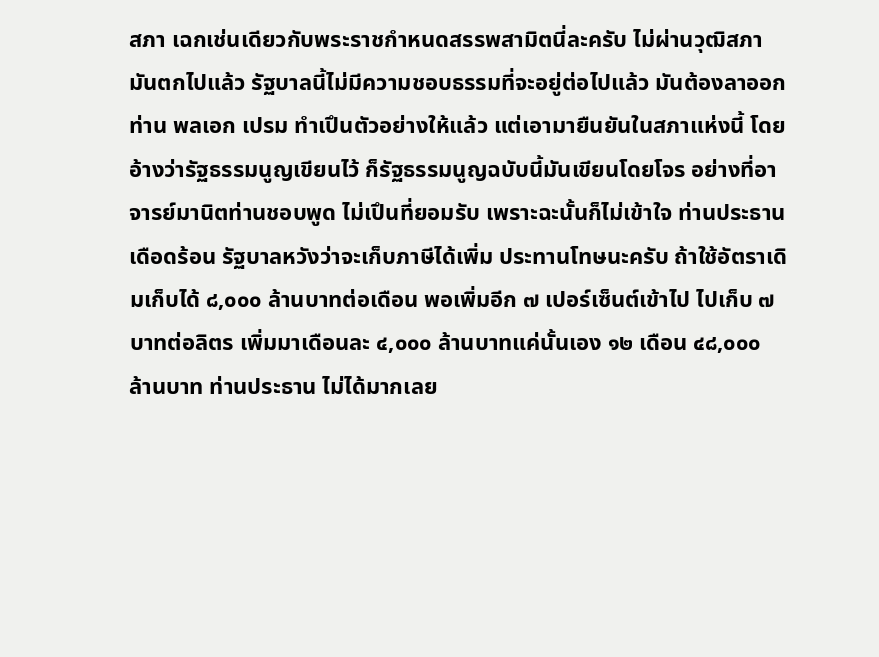สภา เฉกเช่นเดียวกับพระราชกําหนดสรรพสามิตนี่ละครับ ไม่ผ่านวุฒิสภา มันตกไปแล้ว รัฐบาลนี้ไม่มีความชอบธรรมที่จะอยู่ต่อไปแล้ว มันต้องลาออก ท่าน พลเอก เปรม ทําเปึนตัวอย่างให้แล้ว แต่เอามายืนยันในสภาแห่งนี้ โดยอ้างว่ารัฐธรรมนูญเขียนไว้ ก็รัฐธรรมนูญฉบับนี้มันเขียนโดยโจร อย่างที่อาจารย์มานิตท่านชอบพูด ไม่เปึนที่ยอมรับ เพราะฉะนั้นก็ไม่เข้าใจ ท่านประธาน เดือดร้อน รัฐบาลหวังว่าจะเก็บภาษีได้เพิ่ม ประทานโทษนะครับ ถ้าใช้อัตราเดิมเก็บได้ ๘,๐๐๐ ล้านบาทต่อเดือน พอเพิ่มอีก ๗ เปอร์เซ็นต์เข้าไป ไปเก็บ ๗ บาทต่อลิตร เพิ่มมาเดือนละ ๔,๐๐๐ ล้านบาทแค่นั้นเอง ๑๒ เดือน ๔๘,๐๐๐ ล้านบาท ท่านประธาน ไม่ได้มากเลย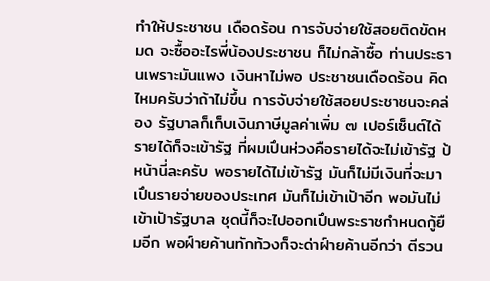ทําให้ประชาชน เดือดร้อน การจับจ่ายใช้สอยติดขัดหมด จะซื้ออะไรพี่น้องประชาชน ก็ไม่กล้าซื้อ ท่านประธานเพราะมันแพง เงินหาไม่พอ ประชาชนเดือดร้อน คิดไหมครับว่าถ้าไม่ขึ้น การจับจ่ายใช้สอยประชาชนจะคล่อง รัฐบาลก็เก็บเงินภาษีมูลค่าเพิ่ม ๗ เปอร์เซ็นต์ได้ รายได้ก็จะเข้ารัฐ ที่ผมเปึนห่วงคือรายได้จะไม่เข้ารัฐ ป้หน้านี่ละครับ พอรายได้ไม่เข้ารัฐ มันก็ไม่มีเงินที่จะมาเปึนรายจ่ายของประเทศ มันก็ไม่เข้าเปัาอีก พอมันไม่เข้าเปัารัฐบาล ชุดนี้ก็จะไปออกเปึนพระราชกําหนดกู้ยืมอีก พอฝ์ายค้านทักท้วงก็จะด่าฝ์ายค้านอีกว่า ตีรวน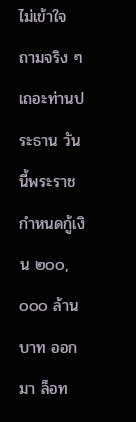ไม่เข้าใจ ถามจริง ๆ เถอะท่านประธาน วันนี้พระราชกําหนดกู้เงิน ๒๐๐,๐๐๐ ล้านบาท ออกมา ล็อท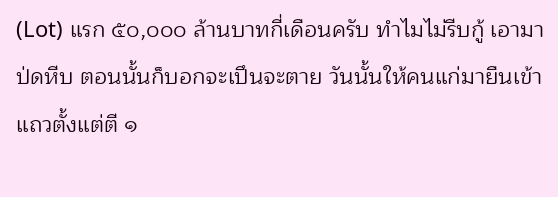(Lot) แรก ๕๐,๐๐๐ ล้านบาทกี่เดือนครับ ทําไมไม่รีบกู้ เอามาป่ดหีบ ตอนนั้นก็บอกจะเปึนจะตาย วันนั้นให้คนแก่มายืนเข้าแถวตั้งแต่ตี ๑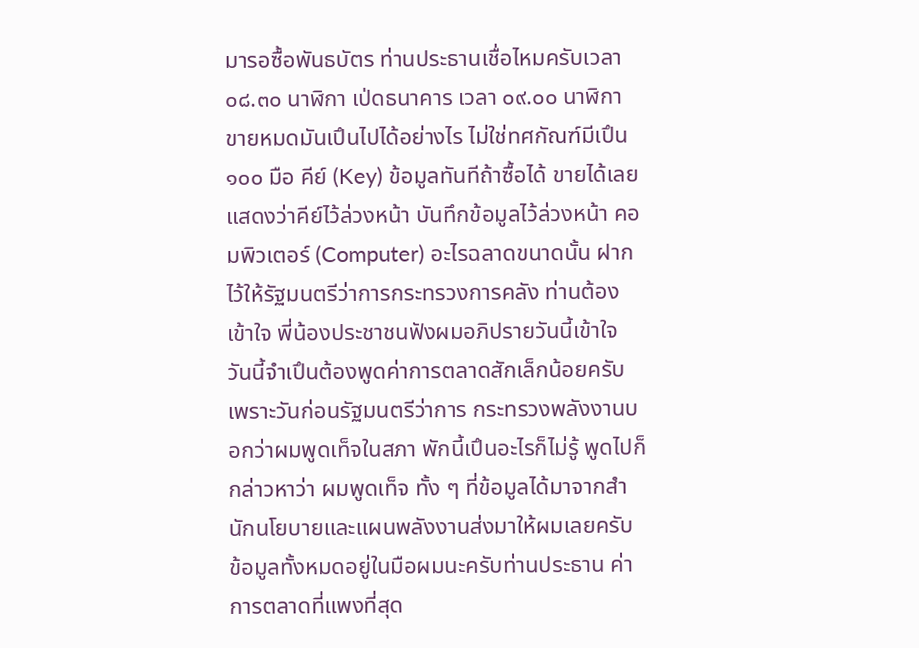มารอซื้อพันธบัตร ท่านประธานเชื่อไหมครับเวลา ๐๘.๓๐ นาฬิกา เป่ดธนาคาร เวลา ๐๙.๐๐ นาฬิกา ขายหมดมันเปึนไปได้อย่างไร ไม่ใช่ทศกัณฑ์มีเปึน ๑๐๐ มือ คีย์ (Key) ข้อมูลทันทีถ้าซื้อได้ ขายได้เลย แสดงว่าคีย์ไว้ล่วงหน้า บันทึกข้อมูลไว้ล่วงหน้า คอมพิวเตอร์ (Computer) อะไรฉลาดขนาดนั้น ฝากไว้ให้รัฐมนตรีว่าการกระทรวงการคลัง ท่านต้องเข้าใจ พี่น้องประชาชนฟังผมอภิปรายวันนี้เข้าใจ วันนี้จําเปึนต้องพูดค่าการตลาดสักเล็กน้อยครับ เพราะวันก่อนรัฐมนตรีว่าการ กระทรวงพลังงานบอกว่าผมพูดเท็จในสภา พักนี้เปึนอะไรก็ไม่รู้ พูดไปก็กล่าวหาว่า ผมพูดเท็จ ทั้ง ๆ ที่ข้อมูลได้มาจากสํานักนโยบายและแผนพลังงานส่งมาให้ผมเลยครับ ข้อมูลทั้งหมดอยู่ในมือผมนะครับท่านประธาน ค่าการตลาดที่แพงที่สุด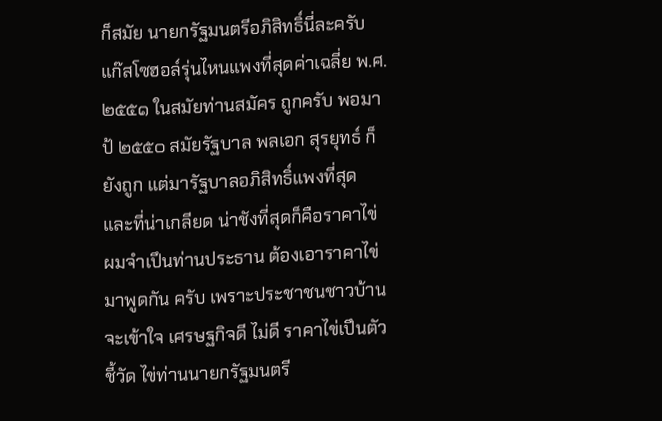ก็สมัย นายกรัฐมนตรีอภิสิทธิ์นี่ละครับ แก๊สโซฮอล์รุ่นไหนแพงที่สุดค่าเฉลี่ย พ.ศ. ๒๕๕๑ ในสมัยท่านสมัคร ถูกครับ พอมาป้ ๒๕๕๐ สมัยรัฐบาล พลเอก สุรยุทธ์ ก็ยังถูก แต่มารัฐบาลอภิสิทธิ์แพงที่สุด และที่น่าเกลียด น่าชังที่สุดก็คือราคาไข่ ผมจําเปึนท่านประธาน ต้องเอาราคาไข่มาพูดกัน ครับ เพราะประชาชนชาวบ้านจะเข้าใจ เศรษฐกิจดี ไม่ดี ราคาไข่เปึนตัวชี้วัด ไข่ท่านนายกรัฐมนตรี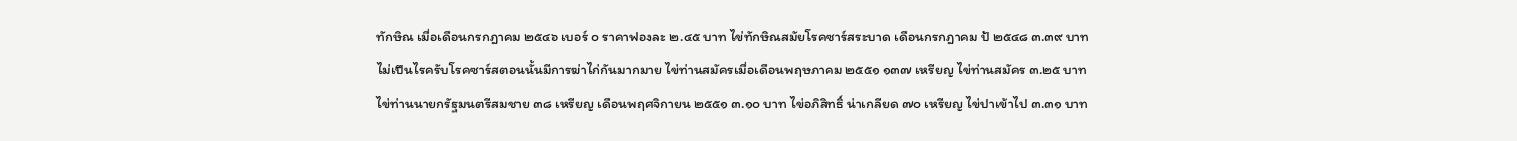ทักษิณ เมื่อเดือนกรกฎาคม ๒๕๔๖ เบอร์ ๐ ราคาฟองละ ๒.๔๕ บาท ไข่ทักษิณสมัยโรคซาร์สระบาด เดือนกรกฎาคม ป้ ๒๕๔๘ ๓.๓๙ บาท ไม่เปึนไรครับโรคซาร์สตอนนั้นมีการฆ่าไก่กันมากมาย ไข่ท่านสมัครเมื่อเดือนพฤษภาคม ๒๕๕๑ ๑๓๗ เหรียญ ไข่ท่านสมัคร ๓.๒๕ บาท ไข่ท่านนายกรัฐมนตรีสมชาย ๓๘ เหรียญ เดือนพฤศจิกายน ๒๕๕๑ ๓.๑๐ บาท ไข่อภิสิทธิ์ น่าเกลียด ๗๐ เหรียญ ไข่ปาเข้าไป ๓.๓๑ บาท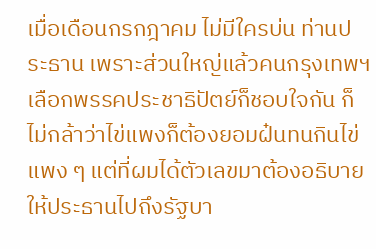เมื่อเดือนกรกฎาคม ไม่มีใครบ่น ท่านประธาน เพราะส่วนใหญ่แล้วคนกรุงเทพฯ เลือกพรรคประชาธิปัตย์ก็ชอบใจกัน ก็ไม่กล้าว่าไข่แพงก็ต้องยอมฝ๋นทนกินไข่แพง ๆ แต่ที่ผมได้ตัวเลขมาต้องอธิบายให้ประธานไปถึงรัฐบา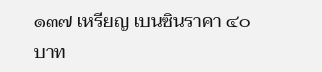๑๓๗ เหรียญ เบนซินราคา ๔๐ บาท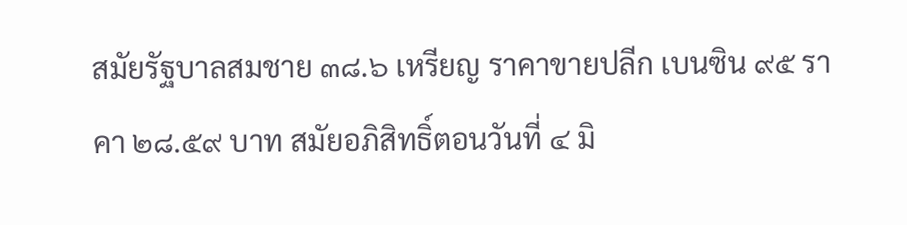สมัยรัฐบาลสมชาย ๓๘.๖ เหรียญ ราคาขายปลีก เบนซิน ๙๕ ราคา ๒๘.๕๙ บาท สมัยอภิสิทธิ์ตอนวันที่ ๔ มิ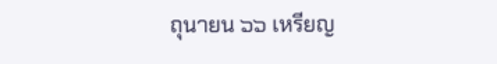ถุนายน ๖๖ เหรียญ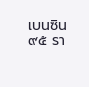เบนซิน ๙๕ รา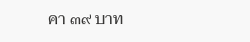คา ๓๙ บาท